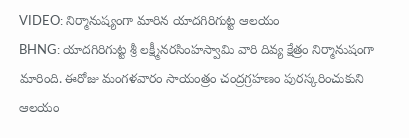VIDEO: నిర్మానుష్యంగా మారిన యాదగిరిగుట్ట ఆలయం
BHNG: యాదగిరిగుట్ట శ్రీ లక్ష్మీనరసింహస్వామి వారి దివ్య క్షేత్రం నిర్మానుషంగా మారింది. ఈరోజు మంగళవారం సాయంత్రం చంద్రగ్రహణం పురస్కరించుకుని ఆలయం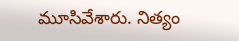మూసివేశారు. నిత్యం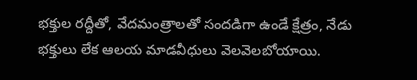భక్తుల రద్దీతో, వేదమంత్రాలతో సందడిగా ఉండే క్షేత్రం, నేడు భక్తులు లేక ఆలయ మాడవీధులు వెలవెలబోయాయి.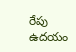రేపు ఉదయం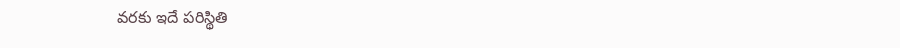వరకు ఇదే పరిస్థితి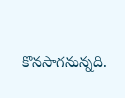కొనసాగనున్నది.